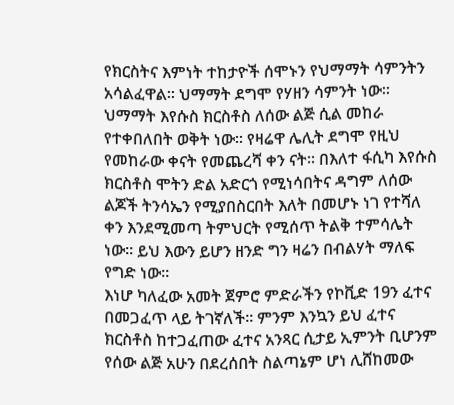የክርስትና እምነት ተከታዮች ሰሞኑን የህማማት ሳምንትን አሳልፈዋል፡፡ ህማማት ደግሞ የሃዘን ሳምንት ነው፡፡ ህማማት እየሱስ ክርስቶስ ለሰው ልጅ ሲል መከራ የተቀበለበት ወቅት ነው፡፡ የዛሬዋ ሌሊት ደግሞ የዚህ የመከራው ቀናት የመጨረሻ ቀን ናት፡፡ በእለተ ፋሲካ እየሱስ ክርስቶስ ሞትን ድል አድርጎ የሚነሳበትና ዳግም ለሰው ልጆች ትንሳኤን የሚያበስርበት እለት በመሆኑ ነገ የተሻለ ቀን እንደሚመጣ ትምህርት የሚሰጥ ትልቅ ተምሳሌት ነው፡፡ ይህ እውን ይሆን ዘንድ ግን ዛሬን በብልሃት ማለፍ የግድ ነው፡፡
እነሆ ካለፈው አመት ጀምሮ ምድራችን የኮቪድ 19ን ፈተና በመጋፈጥ ላይ ትገኛለች፡፡ ምንም እንኳን ይህ ፈተና ክርስቶስ ከተጋፈጠው ፈተና አንጻር ሲታይ ኢምንት ቢሆንም የሰው ልጅ አሁን በደረሰበት ስልጣኔም ሆነ ሊሸከመው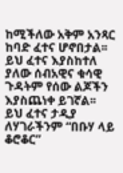ከሚችለው አቅም አንጻር ከባድ ፈተና ሆኖበታል፡፡ ይህ ፈተና እያስከተለ ያለው ሰብአዊና ቁሳዊ ጉዳትም የሰው ልጆችን እያስጨነቀ ይገኛል፡፡
ይህ ፈተና ታዲያ ለሃገራችንም “በቡሃ ላይ ቆሮቆር”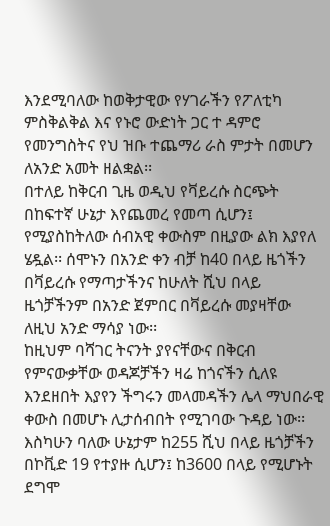እንደሚባለው ከወቅታዊው የሃገራችን የፖለቲካ ምስቅልቅል እና የኑሮ ውድነት ጋር ተ ዳምሮ የመንግስትና የህ ዝቡ ተጨማሪ ራስ ምታት በመሆን ለአንድ አመት ዘልቋል፡፡
በተለይ ከቅርብ ጊዜ ወዲህ የቫይረሱ ስርጭት በከፍተኛ ሁኔታ እየጨመረ የመጣ ሲሆን፤ የሚያስከትለው ሰብአዊ ቀውስም በዚያው ልክ እያየለ ሄዷል፡፡ ሰሞኑን በአንድ ቀን ብቻ ከ40 በላይ ዜጎችን በቫይረሱ የማጣታችንና ከሁለት ሺህ በላይ ዜጎቻችንም በአንድ ጀምበር በቫይረሱ መያዛቸው ለዚህ አንድ ማሳያ ነው፡፡
ከዚህም ባሻገር ትናንት ያየናቸውና በቅርብ የምናውቃቸው ወዳጆቻችን ዛሬ ከጎናችን ሲለዩ እንደዘበት እያየን ችግሩን መላመዳችን ሌላ ማህበራዊ ቀውስ በመሆኑ ሊታሰብበት የሚገባው ጉዳይ ነው፡፡
እስካሁን ባለው ሁኔታም ከ255 ሺህ በላይ ዜጎቻችን በኮቪድ 19 የተያዙ ሲሆን፤ ከ3600 በላይ የሚሆኑት ደግሞ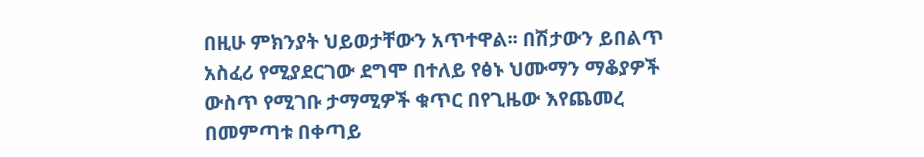በዚሁ ምክንያት ህይወታቸውን አጥተዋል፡፡ በሽታውን ይበልጥ አስፈሪ የሚያደርገው ደግሞ በተለይ የፅኑ ህሙማን ማቆያዎች ውስጥ የሚገቡ ታማሚዎች ቁጥር በየጊዜው እየጨመረ በመምጣቱ በቀጣይ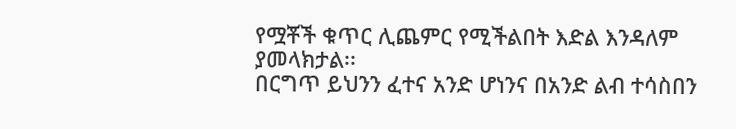የሟቾች ቁጥር ሊጨምር የሚችልበት እድል እንዳለም ያመላክታል፡፡
በርግጥ ይህንን ፈተና አንድ ሆነንና በአንድ ልብ ተሳስበን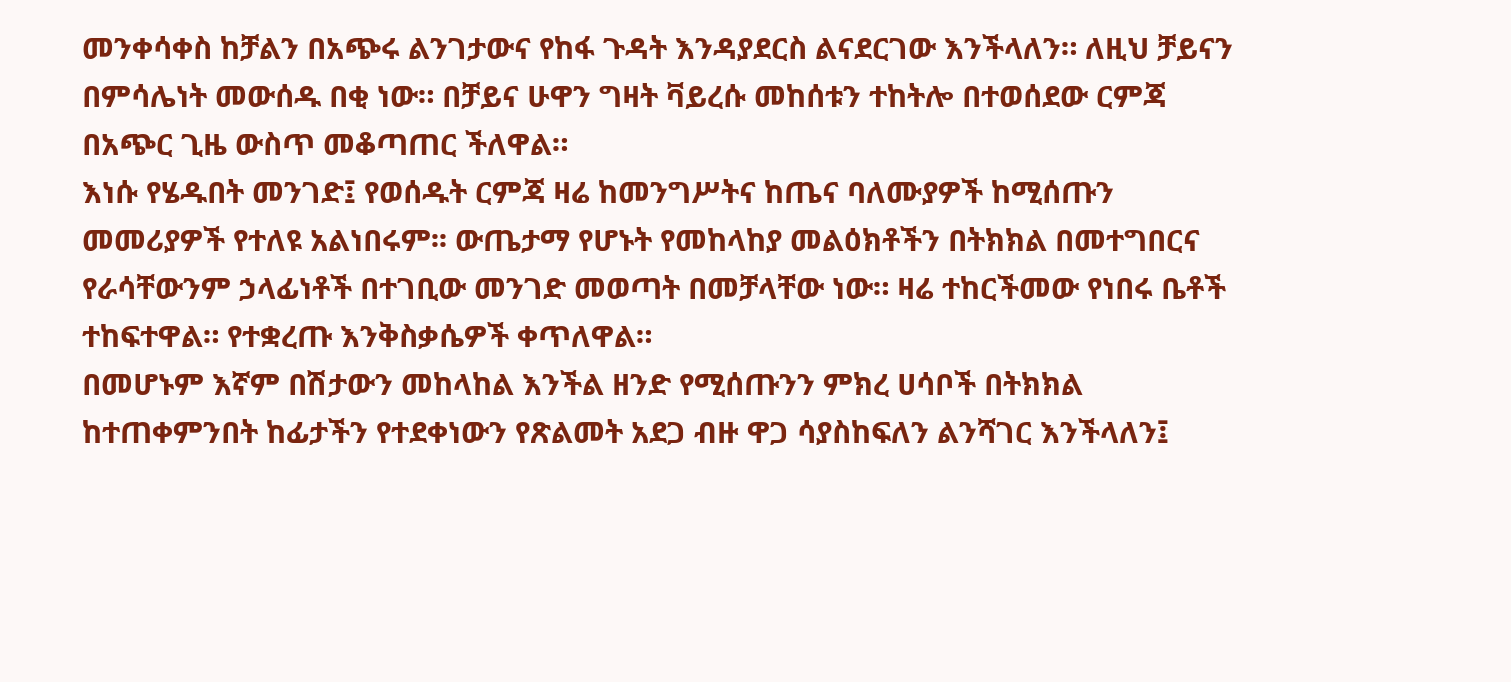መንቀሳቀስ ከቻልን በአጭሩ ልንገታውና የከፋ ጉዳት እንዳያደርስ ልናደርገው እንችላለን። ለዚህ ቻይናን በምሳሌነት መውሰዱ በቂ ነው። በቻይና ሁዋን ግዛት ቫይረሱ መከሰቱን ተከትሎ በተወሰደው ርምጃ በአጭር ጊዜ ውስጥ መቆጣጠር ችለዋል።
እነሱ የሄዱበት መንገድ፤ የወሰዱት ርምጃ ዛሬ ከመንግሥትና ከጤና ባለሙያዎች ከሚሰጡን መመሪያዎች የተለዩ አልነበሩም፡፡ ውጤታማ የሆኑት የመከላከያ መልዕክቶችን በትክክል በመተግበርና የራሳቸውንም ኃላፊነቶች በተገቢው መንገድ መወጣት በመቻላቸው ነው። ዛሬ ተከርችመው የነበሩ ቤቶች ተከፍተዋል። የተቋረጡ እንቅስቃሴዎች ቀጥለዋል።
በመሆኑም እኛም በሽታውን መከላከል እንችል ዘንድ የሚሰጡንን ምክረ ሀሳቦች በትክክል ከተጠቀምንበት ከፊታችን የተደቀነውን የጽልመት አደጋ ብዙ ዋጋ ሳያስከፍለን ልንሻገር እንችላለን፤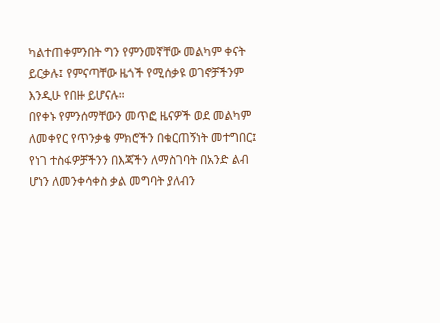ካልተጠቀምንበት ግን የምንመኛቸው መልካም ቀናት ይርቃሉ፤ የምናጣቸው ዜጎች የሚሰቃዩ ወገኖቻችንም እንዲሁ የበዙ ይሆናሉ።
በየቀኑ የምንሰማቸውን መጥፎ ዜናዎች ወደ መልካም ለመቀየር የጥንቃቄ ምክሮችን በቁርጠኝነት መተግበር፤ የነገ ተስፋዎቻችንን በእጃችን ለማስገባት በአንድ ልብ ሆነን ለመንቀሳቀስ ቃል መግባት ያለብን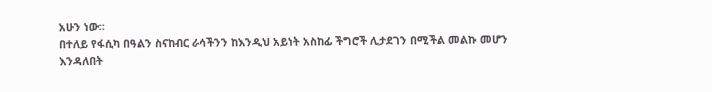አሁን ነው።
በተለይ የፋሲካ በዓልን ስናከብር ራሳችንን ከእንዲህ አይነት አስከፊ ችግሮች ሊታደገን በሚችል መልኩ መሆን እንዳለበት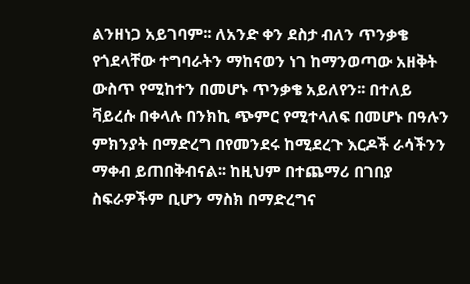ልንዘነጋ አይገባም፡፡ ለአንድ ቀን ደስታ ብለን ጥንቃቄ የጎደላቸው ተግባራትን ማከናወን ነገ ከማንወጣው አዘቅት ውስጥ የሚከተን በመሆኑ ጥንቃቄ አይለየን፡፡ በተለይ ቫይረሱ በቀላሉ በንክኪ ጭምር የሚተላለፍ በመሆኑ በዓሉን ምክንያት በማድረግ በየመንደሩ ከሚደረጉ እርዶች ራሳችንን ማቀብ ይጠበቅብናል፡፡ ከዚህም በተጨማሪ በገበያ ስፍራዎችም ቢሆን ማስክ በማድረግና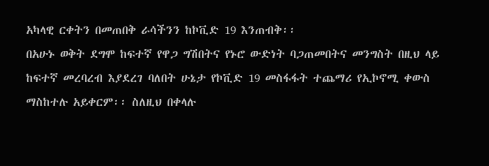አካላዊ ርቀትን በመጠበቅ ራሳችንን ከኮቪድ 19 እንጠብቅ፡፡
በአሁኑ ወቅት ደግሞ ከፍተኛ የዋጋ ግሽበትና የኑሮ ውድነት ባጋጠመበትና መንግስት በዚህ ላይ ከፍተኛ መረባረብ እያደረገ ባለበት ሁኔታ የኮቪድ 19 መስፋፋት ተጨማሪ የኢኮኖሚ ቀውስ ማስከተሉ አይቀርም፡፡ ስለዚህ በቀላሉ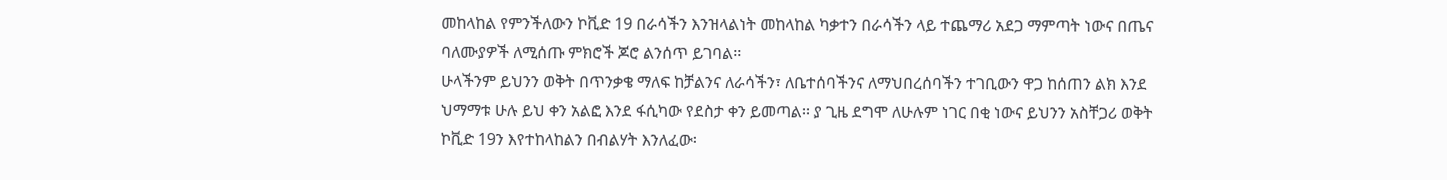መከላከል የምንችለውን ኮቪድ 19 በራሳችን እንዝላልነት መከላከል ካቃተን በራሳችን ላይ ተጨማሪ አደጋ ማምጣት ነውና በጤና ባለሙያዎች ለሚሰጡ ምክሮች ጆሮ ልንሰጥ ይገባል፡፡
ሁላችንም ይህንን ወቅት በጥንቃቄ ማለፍ ከቻልንና ለራሳችን፣ ለቤተሰባችንና ለማህበረሰባችን ተገቢውን ዋጋ ከሰጠን ልክ እንደ ህማማቱ ሁሉ ይህ ቀን አልፎ እንደ ፋሲካው የደስታ ቀን ይመጣል፡፡ ያ ጊዜ ደግሞ ለሁሉም ነገር በቂ ነውና ይህንን አስቸጋሪ ወቅት ኮቪድ 19ን እየተከላከልን በብልሃት እንለፈው፡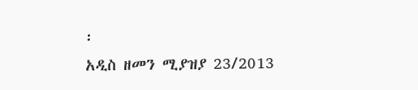፡
አዲስ ዘመን ሚያዝያ 23/2013